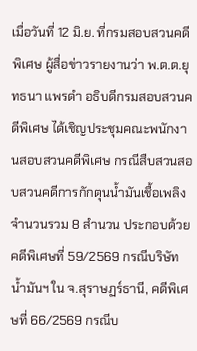เมื่อวันที่ 12 มิ.ย. ที่กรมสอบสวนคดีพิเศษ ผู้สื่อข่าวรายงานว่า พ.ต.ต.ยุทธนา แพรดำ อธิบดีกรมสอบสวนคดีพิเศษ ได้เชิญประชุมคณะพนักงานสอบสวนคดีพิเศษ กรณีสืบสวนสอบสวนคดีการกักตุนน้ำมันเชื้อเพลิง จำนวนรวม 8 สำนวน ประกอบด้วย คดีพิเศษที่ 59/2569 กรณีบริษัทน้ำมันฯ ใน จ.สุราษฏร์ธานี, คดีพิเศษที่ 66/2569 กรณีบ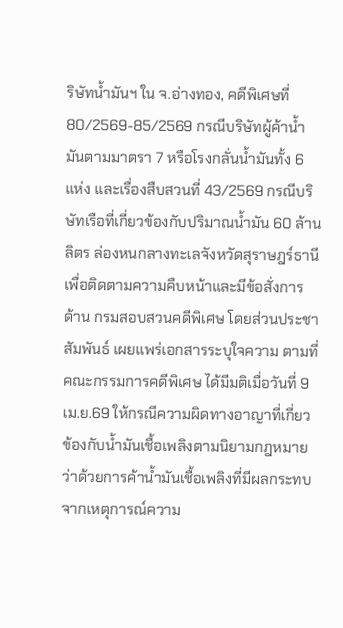ริษัทน้ำมันฯ ใน จ.อ่างทอง, คดีพิเศษที่ 80/2569-85/2569 กรณีบริษัทผู้ค้าน้ำมันตามมาตรา 7 หรือโรงกลั่นน้ำมันทั้ง 6 แห่ง และเรื่องสืบสวนที่ 43/2569 กรณีบริษัทเรือที่เกี่ยวข้องกับปริมาณน้ำมัน 60 ล้านลิตร ล่องหนกลางทะเลจังหวัดสุราษฎร์ธานี เพื่อติดตามความคืบหน้าและมีข้อสั่งการ
ด้าน กรมสอบสวนคดีพิเศษ โดยส่วนประชาสัมพันธ์ เผยแพร่เอกสารระบุใจความ ตามที่คณะกรรมการคดีพิเศษ ได้มีมติเมื่อวันที่ 9 เม.ย.69 ให้กรณีความผิดทางอาญาที่เกี่ยวข้องกับน้ำมันเชื้อเพลิงตามนิยามกฎหมายว่าด้วยการค้าน้ำมันเชื้อเพลิงที่มีผลกระทบจากเหตุการณ์ความ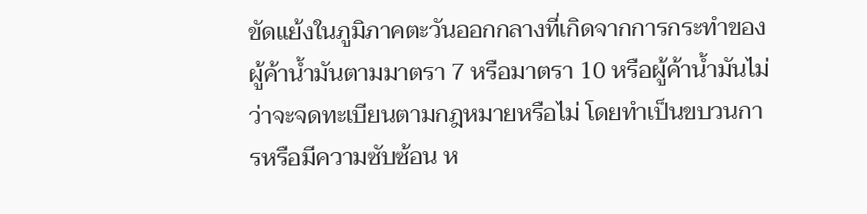ขัดแย้งในภูมิภาคตะวันออกกลางที่เกิดจากการกระทำของผู้ค้าน้ำมันตามมาตรา 7 หรือมาตรา 10 หรือผู้ค้าน้ำมันไม่ว่าจะจดทะเบียนตามกฎหมายหรือไม่ โดยทำเป็นขบวนการหรือมีความซับซ้อน ห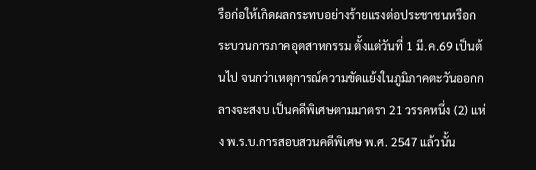รือก่อให้เกิดผลกระทบอย่างร้ายแรงต่อประชาชนหรือกระบวนการภาคอุตสาหกรรม ตั้งแต่วันที่ 1 มี.ค.69 เป็นต้นไป จนกว่าเหตุการณ์ความขัดแย้งในภูมิภาคตะวันออกกลางจะสงบ เป็นคดีพิเศษตามมาตรา 21 วรรคหนึ่ง (2) แห่ง พ.ร.บ.การสอบสวนคดีพิเศษ พ.ศ. 2547 แล้วนั้น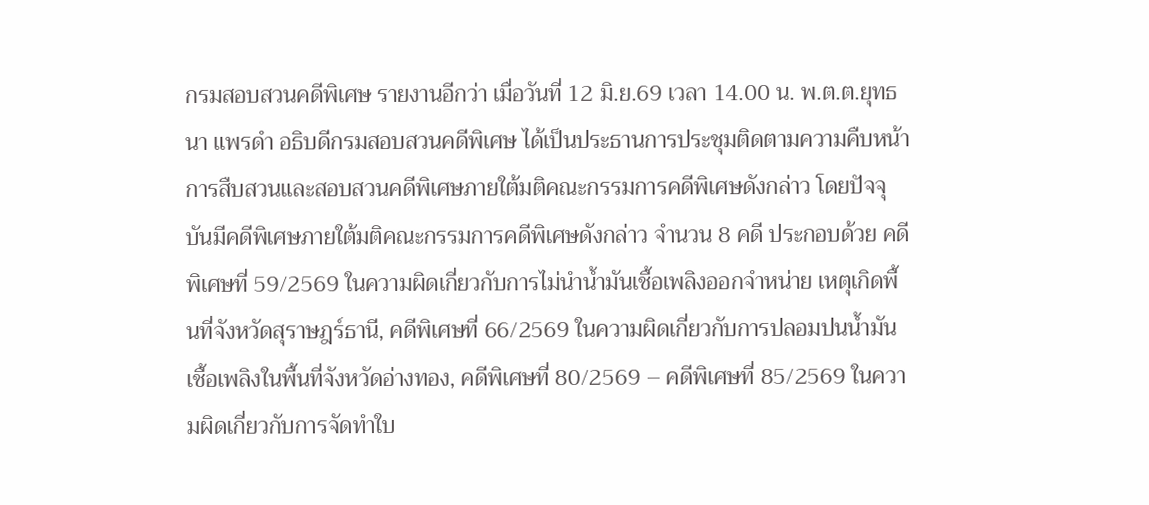กรมสอบสวนคดีพิเศษ รายงานอีกว่า เมื่อวันที่ 12 มิ.ย.69 เวลา 14.00 น. พ.ต.ต.ยุทธนา แพรดำ อธิบดีกรมสอบสวนคดีพิเศษ ได้เป็นประธานการประชุมติดตามความคืบหน้าการสืบสวนและสอบสวนคดีพิเศษภายใต้มติคณะกรรมการคดีพิเศษดังกล่าว โดยปัจจุบันมีคดีพิเศษภายใต้มติคณะกรรมการคดีพิเศษดังกล่าว จำนวน 8 คดี ประกอบด้วย คดีพิเศษที่ 59/2569 ในความผิดเกี่ยวกับการไม่นำน้ำมันเชื้อเพลิงออกจำหน่าย เหตุเกิดพื้นที่จังหวัดสุราษฎร์ธานี, คดีพิเศษที่ 66/2569 ในความผิดเกี่ยวกับการปลอมปนน้ำมันเชื้อเพลิงในพื้นที่จังหวัดอ่างทอง, คดีพิเศษที่ 80/2569 – คดีพิเศษที่ 85/2569 ในความผิดเกี่ยวกับการจัดทำใบ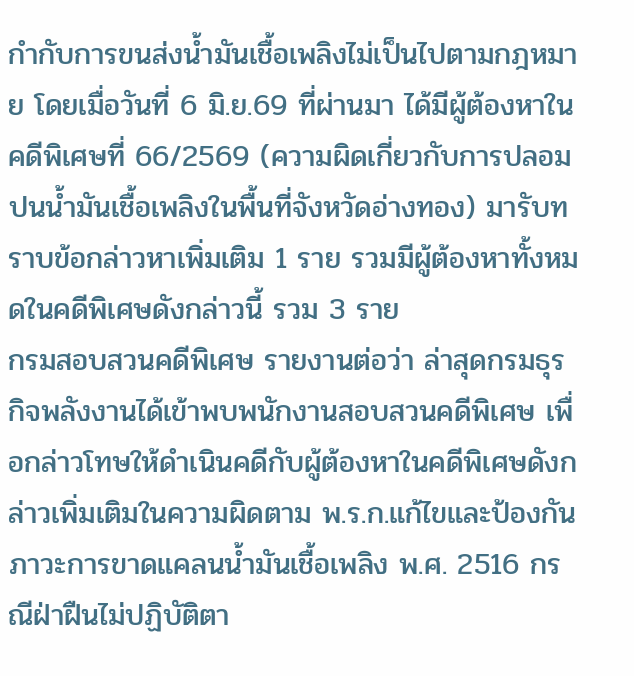กำกับการขนส่งน้ำมันเชื้อเพลิงไม่เป็นไปตามกฎหมาย โดยเมื่อวันที่ 6 มิ.ย.69 ที่ผ่านมา ได้มีผู้ต้องหาในคดีพิเศษที่ 66/2569 (ความผิดเกี่ยวกับการปลอมปนน้ำมันเชื้อเพลิงในพื้นที่จังหวัดอ่างทอง) มารับทราบข้อกล่าวหาเพิ่มเติม 1 ราย รวมมีผู้ต้องหาทั้งหมดในคดีพิเศษดังกล่าวนี้ รวม 3 ราย
กรมสอบสวนคดีพิเศษ รายงานต่อว่า ล่าสุดกรมธุรกิจพลังงานได้เข้าพบพนักงานสอบสวนคดีพิเศษ เพื่อกล่าวโทษให้ดำเนินคดีกับผู้ต้องหาในคดีพิเศษดังกล่าวเพิ่มเติมในความผิดตาม พ.ร.ก.แก้ไขและป้องกันภาวะการขาดแคลนน้ำมันเชื้อเพลิง พ.ศ. 2516 กรณีฝ่าฝืนไม่ปฏิบัติตา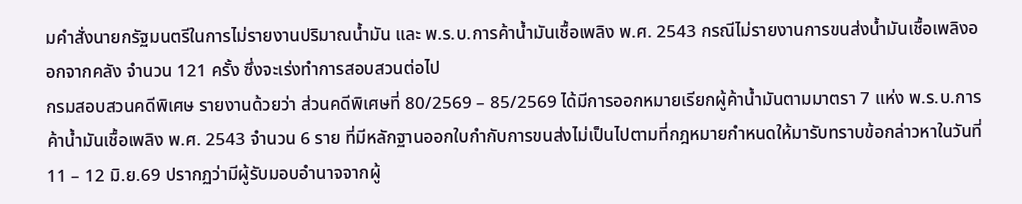มคำสั่งนายกรัฐมนตรีในการไม่รายงานปริมาณน้ำมัน และ พ.ร.บ.การค้าน้ำมันเชื้อเพลิง พ.ศ. 2543 กรณีไม่รายงานการขนส่งน้ำมันเชื้อเพลิงออกจากคลัง จำนวน 121 ครั้ง ซึ่งจะเร่งทำการสอบสวนต่อไป
กรมสอบสวนคดีพิเศษ รายงานด้วยว่า ส่วนคดีพิเศษที่ 80/2569 – 85/2569 ได้มีการออกหมายเรียกผู้ค้าน้ำมันตามมาตรา 7 แห่ง พ.ร.บ.การค้าน้ำมันเชื้อเพลิง พ.ศ. 2543 จำนวน 6 ราย ที่มีหลักฐานออกใบกำกับการขนส่งไม่เป็นไปตามที่กฎหมายกำหนดให้มารับทราบข้อกล่าวหาในวันที่ 11 – 12 มิ.ย.69 ปรากฏว่ามีผู้รับมอบอำนาจจากผู้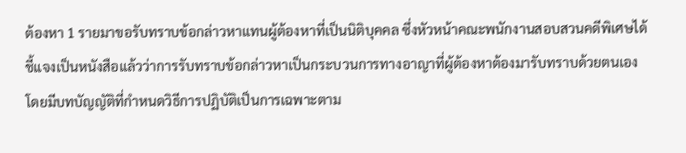ต้องหา 1 รายมาขอรับทราบข้อกล่าวหาแทนผู้ต้องหาที่เป็นนิติบุคคล ซึ่งหัวหน้าคณะพนักงานสอบสวนคดีพิเศษได้ชี้แจงเป็นหนังสือแล้วว่าการรับทราบข้อกล่าวหาเป็นกระบวนการทางอาญาที่ผู้ต้องหาต้องมารับทราบด้วยตนเอง โดยมีบทบัญญัติที่กำหนดวิธีการปฏิบัติเป็นการเฉพาะตาม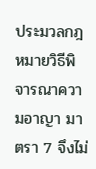ประมวลกฎหมายวิธีพิจารณาความอาญา มาตรา 7 จึงไม่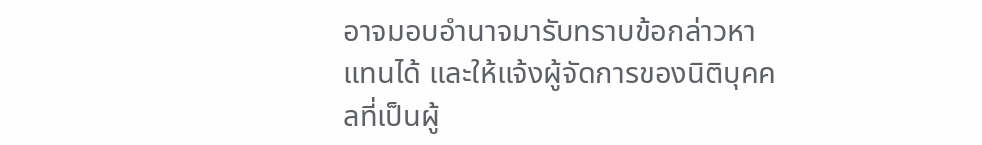อาจมอบอำนาจมารับทราบข้อกล่าวหาแทนได้ และให้แจ้งผู้จัดการของนิติบุคคลที่เป็นผู้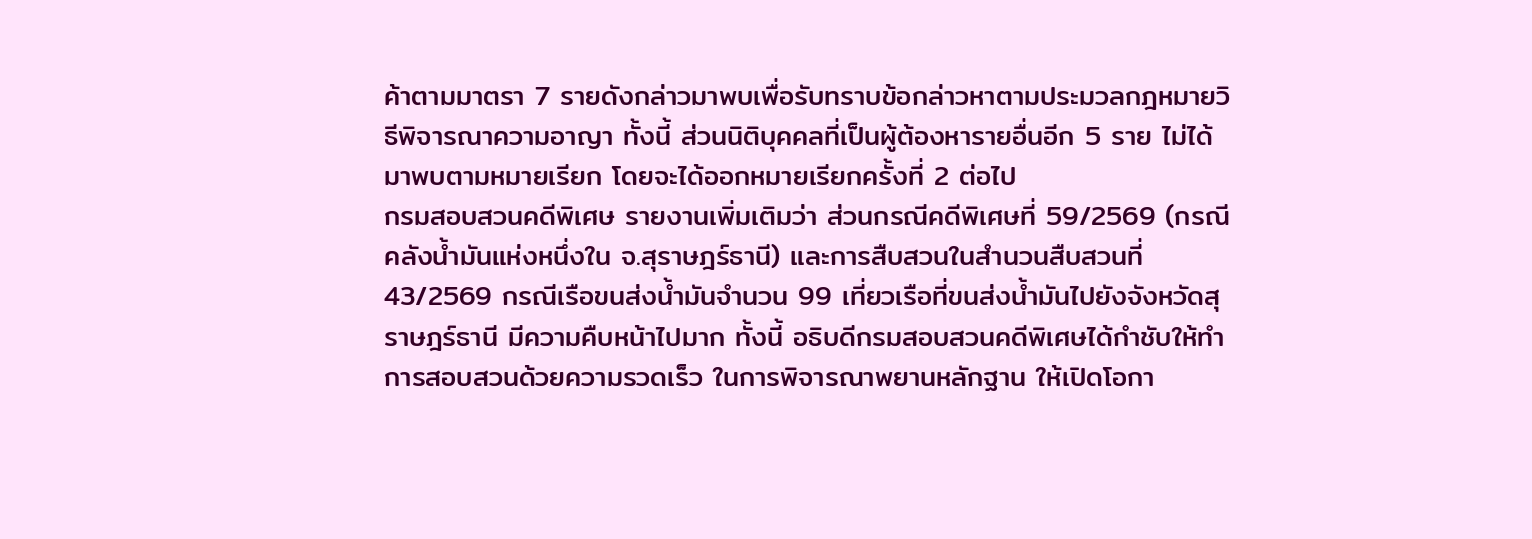ค้าตามมาตรา 7 รายดังกล่าวมาพบเพื่อรับทราบข้อกล่าวหาตามประมวลกฎหมายวิธีพิจารณาความอาญา ทั้งนี้ ส่วนนิติบุคคลที่เป็นผู้ต้องหารายอื่นอีก 5 ราย ไม่ได้มาพบตามหมายเรียก โดยจะได้ออกหมายเรียกครั้งที่ 2 ต่อไป
กรมสอบสวนคดีพิเศษ รายงานเพิ่มเติมว่า ส่วนกรณีคดีพิเศษที่ 59/2569 (กรณีคลังน้ำมันแห่งหนึ่งใน จ.สุราษฎร์ธานี) และการสืบสวนในสำนวนสืบสวนที่ 43/2569 กรณีเรือขนส่งน้ำมันจำนวน 99 เที่ยวเรือที่ขนส่งน้ำมันไปยังจังหวัดสุราษฎร์ธานี มีความคืบหน้าไปมาก ทั้งนี้ อธิบดีกรมสอบสวนคดีพิเศษได้กำชับให้ทำการสอบสวนด้วยความรวดเร็ว ในการพิจารณาพยานหลักฐาน ให้เปิดโอกา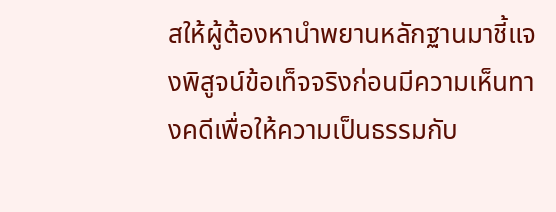สให้ผู้ต้องหานำพยานหลักฐานมาชี้แจงพิสูจน์ข้อเท็จจริงก่อนมีความเห็นทางคดีเพื่อให้ความเป็นธรรมกับ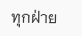ทุกฝ่าย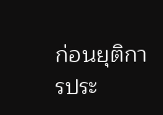ก่อนยุติการประ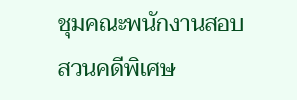ชุมคณะพนักงานสอบสวนคดีพิเศษ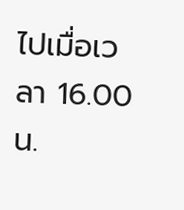ไปเมื่อเวลา 16.00 น.